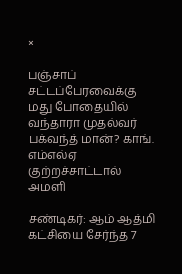×

பஞ்சாப் சட்டப்பேரவைக்கு மது போதையில் வந்தாரா முதல்வர் பக்வந்த் மான்? காங். எம்எல்ஏ குற்றச்சாட்டால் அமளி

சண்டிகர்: ஆம் ஆத்மி கட்சியை சேர்ந்த 7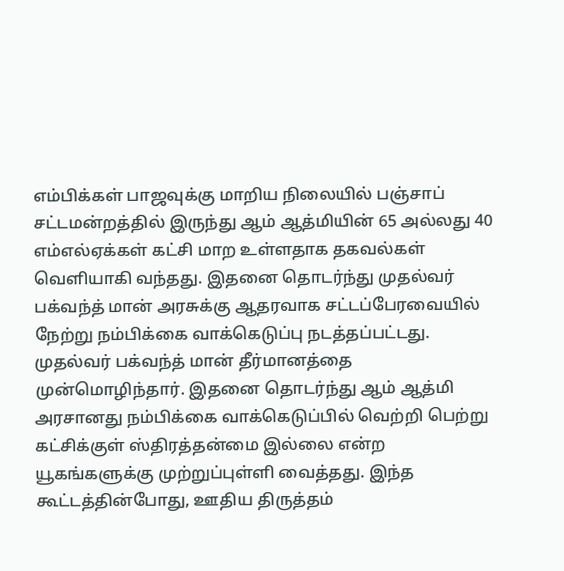எம்பிக்கள் பாஜவுக்கு மாறிய நிலையில் பஞ்சாப் சட்டமன்றத்தில் இருந்து ஆம் ஆத்மியின் 65 அல்லது 40 எம்எல்ஏக்கள் கட்சி மாற உள்ளதாக தகவல்கள் வெளியாகி வந்தது. இதனை தொடர்ந்து முதல்வர் பக்வந்த் மான் அரசுக்கு ஆதரவாக சட்டப்பேரவையில் நேற்று நம்பிக்கை வாக்கெடுப்பு நடத்தப்பட்டது. முதல்வர் பக்வந்த் மான் தீர்மானத்தை முன்மொழிந்தார். இதனை தொடர்ந்து ஆம் ஆத்மி அரசானது நம்பிக்கை வாக்கெடுப்பில் வெற்றி பெற்று கட்சிக்குள் ஸ்திரத்தன்மை இல்லை என்ற யூகங்களுக்கு முற்றுப்புள்ளி வைத்தது. இந்த கூட்டத்தின்போது, ஊதிய திருத்தம்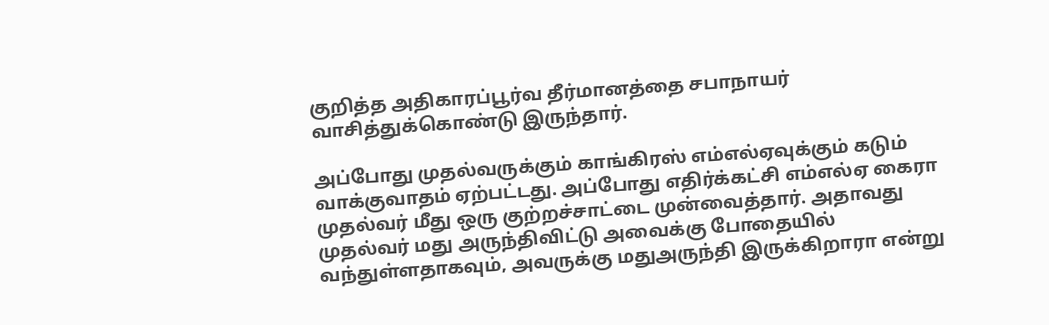குறித்த அதிகாரப்பூர்வ தீர்மானத்தை சபாநாயர் வாசித்துக்கொண்டு இருந்தார்.

அப்போது முதல்வருக்கும் காங்கிரஸ் எம்எல்ஏவுக்கும் கடும் வாக்குவாதம் ஏற்பட்டது. அப்போது எதிர்க்கட்சி எம்எல்ஏ கைரா முதல்வர் மீது ஒரு குற்றச்சாட்டை முன்வைத்தார். அதாவது முதல்வர் மது அருந்திவிட்டு அவைக்கு போதையில் வந்துள்ளதாகவும், அவருக்கு மதுஅருந்தி இருக்கிறாரா என்று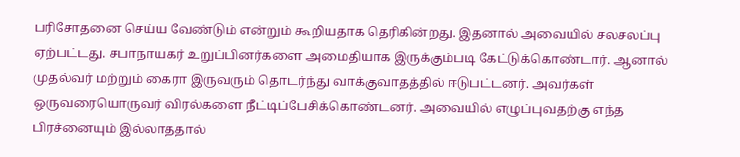பரிசோதனை செய்ய வேண்டும் என்றும் கூறியதாக தெரிகின்றது. இதனால் அவையில் சலசலப்பு ஏற்பட்டது. சபாநாயகர் உறுப்பினர்களை அமைதியாக இருக்கும்படி கேட்டுக்கொண்டார். ஆனால் முதல்வர் மற்றும் கைரா இருவரும் தொடர்ந்து வாக்குவாதத்தில் ஈடுபட்டனர். அவர்கள் ஒருவரையொருவர் விரல்களை நீட்டிப்பேசிக்கொண்டனர். அவையில் எழுப்புவதற்கு எந்த பிரச்னையும் இல்லாததால்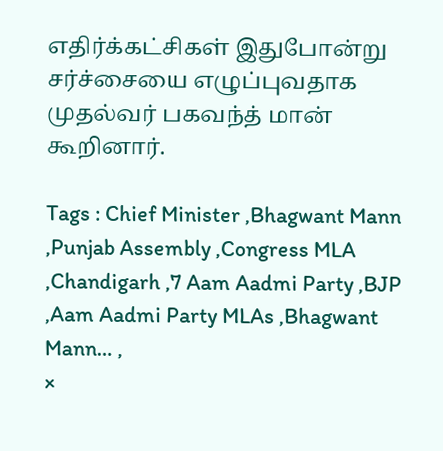எதிர்க்கட்சிகள் இதுபோன்று சர்ச்சையை எழுப்புவதாக முதல்வர் பகவந்த் மான் கூறினார்.

Tags : Chief Minister ,Bhagwant Mann ,Punjab Assembly ,Congress MLA ,Chandigarh ,7 Aam Aadmi Party ,BJP ,Aam Aadmi Party MLAs ,Bhagwant Mann… ,
×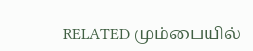RELATED மும்பையில்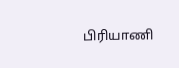பிரியாணி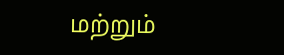மற்றும்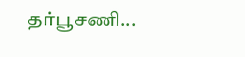தர்பூசணி...